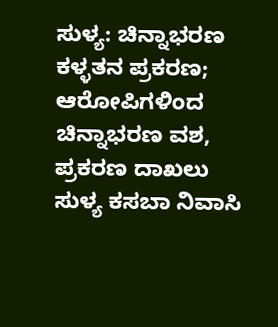ಸುಳ್ಯ: ಚಿನ್ನಾಭರಣ ಕಳ್ಳತನ ಪ್ರಕರಣ; ಆರೋಪಿಗಳಿಂದ ಚಿನ್ನಾಭರಣ ವಶ, ಪ್ರಕರಣ ದಾಖಲು
ಸುಳ್ಯ ಕಸಬಾ ನಿವಾಸಿ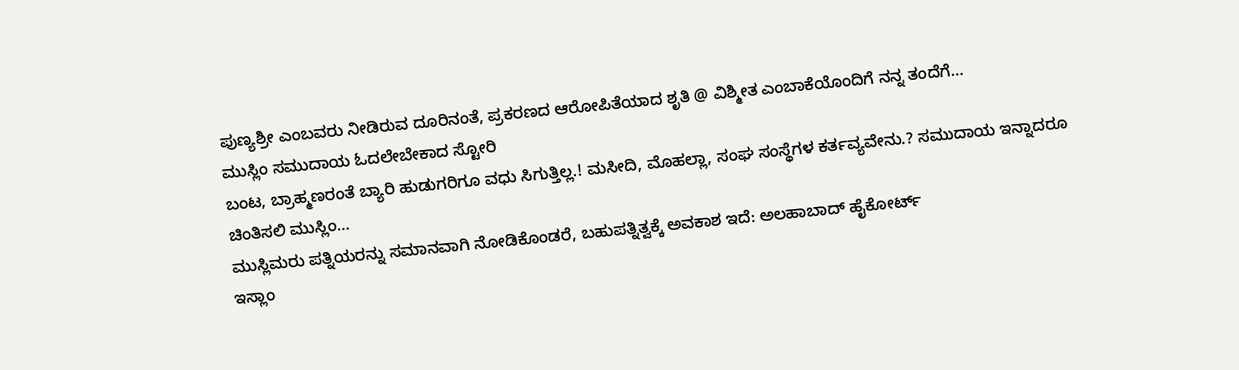ಪುಣ್ಯಶ್ರೀ ಎಂಬವರು ನೀಡಿರುವ ದೂರಿನಂತೆ, ಪ್ರಕರಣದ ಆರೋಪಿತೆಯಾದ ಶೃತಿ @ ವಿಶ್ಮೀತ ಎಂಬಾಕೆಯೊಂದಿಗೆ ನನ್ನ ತಂದೆಗೆ…
ಮುಸ್ಲಿಂ ಸಮುದಾಯ ಓದಲೇಬೇಕಾದ ಸ್ಟೋರಿ
ಬಂಟ, ಬ್ರಾಹ್ಮಣರಂತೆ ಬ್ಯಾರಿ ಹುಡುಗರಿಗೂ ವಧು ಸಿಗುತ್ತಿಲ್ಲ.! ಮಸೀದಿ, ಮೊಹಲ್ಲಾ, ಸಂಘ ಸಂಸ್ಥೆಗಳ ಕರ್ತವ್ಯವೇನು.? ಸಮುದಾಯ ಇನ್ನಾದರೂ ಚಿಂತಿಸಲಿ ಮುಸ್ಲಿಂ…
ಮುಸ್ಲಿಮರು ಪತ್ನಿಯರನ್ನು ಸಮಾನವಾಗಿ ನೋಡಿಕೊಂಡರೆ, ಬಹುಪತ್ನಿತ್ವಕ್ಕೆ ಅವಕಾಶ ಇದೆ: ಅಲಹಾಬಾದ್ ಹೈಕೋರ್ಟ್
ಇಸ್ಲಾಂ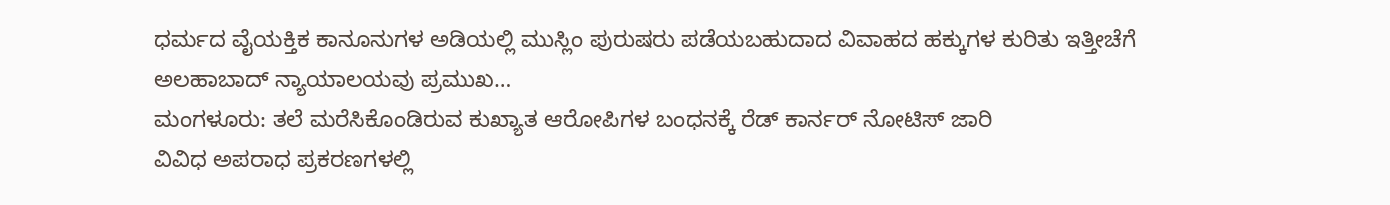ಧರ್ಮದ ವೈಯಕ್ತಿಕ ಕಾನೂನುಗಳ ಅಡಿಯಲ್ಲಿ ಮುಸ್ಲಿಂ ಪುರುಷರು ಪಡೆಯಬಹುದಾದ ವಿವಾಹದ ಹಕ್ಕುಗಳ ಕುರಿತು ಇತ್ತೀಚೆಗೆ ಅಲಹಾಬಾದ್ ನ್ಯಾಯಾಲಯವು ಪ್ರಮುಖ…
ಮಂಗಳೂರು: ತಲೆ ಮರೆಸಿಕೊಂಡಿರುವ ಕುಖ್ಯಾತ ಆರೋಪಿಗಳ ಬಂಧನಕ್ಕೆ ರೆಡ್ ಕಾರ್ನರ್ ನೋಟಿಸ್ ಜಾರಿ
ವಿವಿಧ ಅಪರಾಧ ಪ್ರಕರಣಗಳಲ್ಲಿ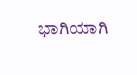ಭಾಗಿಯಾಗಿ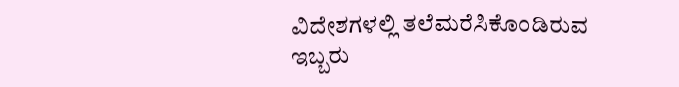ವಿದೇಶಗಳಲ್ಲಿ ತಲೆಮರೆಸಿಕೊಂಡಿರುವ ಇಬ್ಬರು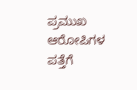ಪ್ರಮುಖ ಆರೋಪಿಗಳ ಪತ್ತೆಗೆ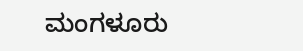ಮಂಗಳೂರು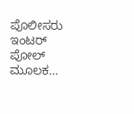ಪೊಲೀಸರು ಇಂಟರ್ ಪೋಲ್ ಮೂಲಕ…